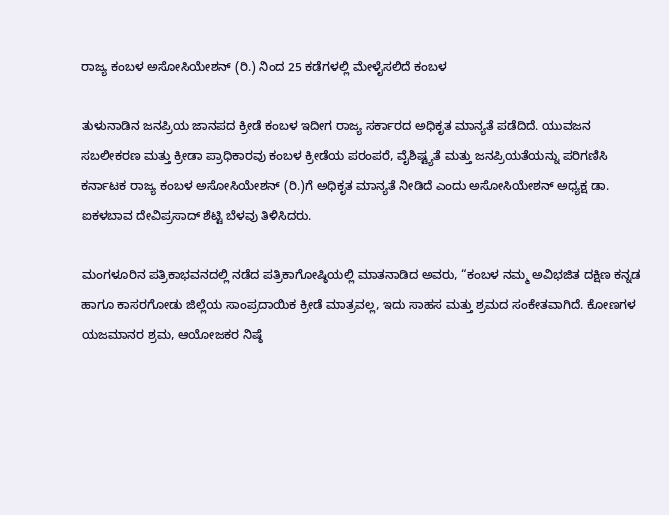ರಾಜ್ಯ ಕಂಬಳ ಅಸೋಸಿಯೇಶನ್ (ರಿ.) ನಿಂದ 25 ಕಡೆಗಳಲ್ಲಿ ಮೇಳೈಸಲಿದೆ ಕಂಬಳ

ತುಳುನಾಡಿನ ಜನಪ್ರಿಯ ಜಾನಪದ ಕ್ರೀಡೆ ಕಂಬಳ ಇದೀಗ ರಾಜ್ಯ ಸರ್ಕಾರದ ಅಧಿಕೃತ ಮಾನ್ಯತೆ ಪಡೆದಿದೆ. ಯುವಜನ ಸಬಲೀಕರಣ ಮತ್ತು ಕ್ರೀಡಾ ಪ್ರಾಧಿಕಾರವು ಕಂಬಳ ಕ್ರೀಡೆಯ ಪರಂಪರೆ, ವೈಶಿಷ್ಟ್ಯತೆ ಮತ್ತು ಜನಪ್ರಿಯತೆಯನ್ನು ಪರಿಗಣಿಸಿ ಕರ್ನಾಟಕ ರಾಜ್ಯ ಕಂಬಳ ಅಸೋಸಿಯೇಶನ್ (ರಿ.)ಗೆ ಅಧಿಕೃತ ಮಾನ್ಯತೆ ನೀಡಿದೆ ಎಂದು ಅಸೋಸಿಯೇಶನ್ ಅಧ್ಯಕ್ಷ ಡಾ. ಐಕಳಬಾವ ದೇವಿಪ್ರಸಾದ್ ಶೆಟ್ಟಿ ಬೆಳವು ತಿಳಿಸಿದರು.

ಮಂಗಳೂರಿನ ಪತ್ರಿಕಾಭವನದಲ್ಲಿ ನಡೆದ ಪತ್ರಿಕಾಗೋಷ್ಠಿಯಲ್ಲಿ ಮಾತನಾಡಿದ ಅವರು, “ಕಂಬಳ ನಮ್ಮ ಅವಿಭಜಿತ ದಕ್ಷಿಣ ಕನ್ನಡ ಹಾಗೂ ಕಾಸರಗೋಡು ಜಿಲ್ಲೆಯ ಸಾಂಪ್ರದಾಯಿಕ ಕ್ರೀಡೆ ಮಾತ್ರವಲ್ಲ, ಇದು ಸಾಹಸ ಮತ್ತು ಶ್ರಮದ ಸಂಕೇತವಾಗಿದೆ. ಕೋಣಗಳ ಯಜಮಾನರ ಶ್ರಮ, ಆಯೋಜಕರ ನಿಷ್ಠೆ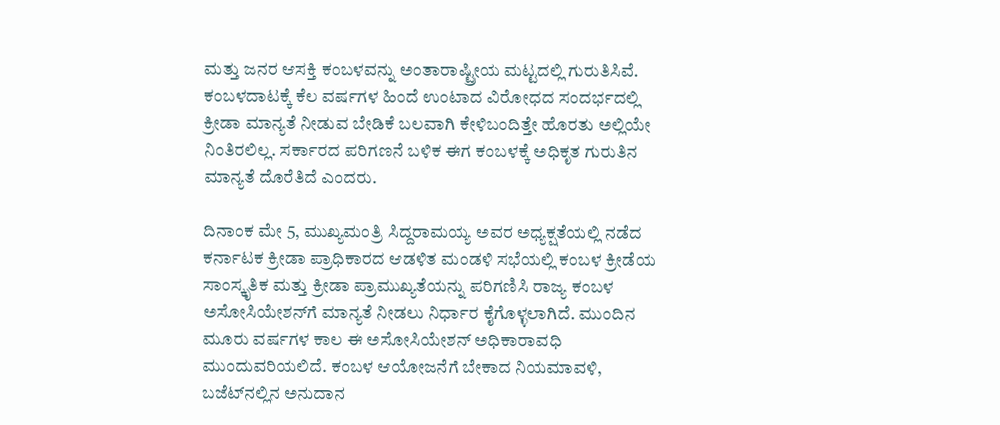ಮತ್ತು ಜನರ ಆಸಕ್ತಿ ಕಂಬಳವನ್ನು ಅಂತಾರಾಷ್ಟ್ರೀಯ ಮಟ್ಟದಲ್ಲಿ ಗುರುತಿಸಿವೆ. ಕಂಬಳದಾಟಕ್ಕೆ ಕೆಲ ವರ್ಷಗಳ ಹಿಂದೆ ಉಂಟಾದ ವಿರೋಧದ ಸಂದರ್ಭದಲ್ಲಿ ಕ್ರೀಡಾ ಮಾನ್ಯತೆ ನೀಡುವ ಬೇಡಿಕೆ ಬಲವಾಗಿ ಕೇಳಿಬಂದಿತ್ತೇ ಹೊರತು ಅಲ್ಲಿಯೇ ನಿಂತಿರಲಿಲ್ಲ. ಸರ್ಕಾರದ ಪರಿಗಣನೆ ಬಳಿಕ ಈಗ ಕಂಬಳಕ್ಕೆ ಅಧಿಕೃತ ಗುರುತಿನ ಮಾನ್ಯತೆ ದೊರೆತಿದೆ ಎಂದರು.

ದಿನಾಂಕ ಮೇ 5, ಮುಖ್ಯಮಂತ್ರಿ ಸಿದ್ದರಾಮಯ್ಯ ಅವರ ಅಧ್ಯಕ್ಷತೆಯಲ್ಲಿ ನಡೆದ ಕರ್ನಾಟಕ ಕ್ರೀಡಾ ಪ್ರಾಧಿಕಾರದ ಆಡಳಿತ ಮಂಡಳಿ ಸಭೆಯಲ್ಲಿ ಕಂಬಳ ಕ್ರೀಡೆಯ ಸಾಂಸ್ಕೃತಿಕ ಮತ್ತು ಕ್ರೀಡಾ ಪ್ರಾಮುಖ್ಯತೆಯನ್ನು ಪರಿಗಣಿಸಿ ರಾಜ್ಯ ಕಂಬಳ ಅಸೋಸಿಯೇಶನ್‌ಗೆ ಮಾನ್ಯತೆ ನೀಡಲು ನಿರ್ಧಾರ ಕೈಗೊಳ್ಳಲಾಗಿದೆ. ಮುಂದಿನ ಮೂರು ವರ್ಷಗಳ ಕಾಲ ಈ ಅಸೋಸಿಯೇಶನ್‌ ಅಧಿಕಾರಾವಧಿ ಮುಂದುವರಿಯಲಿದೆ. ಕಂಬಳ ಆಯೋಜನೆಗೆ ಬೇಕಾದ ನಿಯಮಾವಳಿ, ಬಜೆಟ್‌ನಲ್ಲಿನ ಅನುದಾನ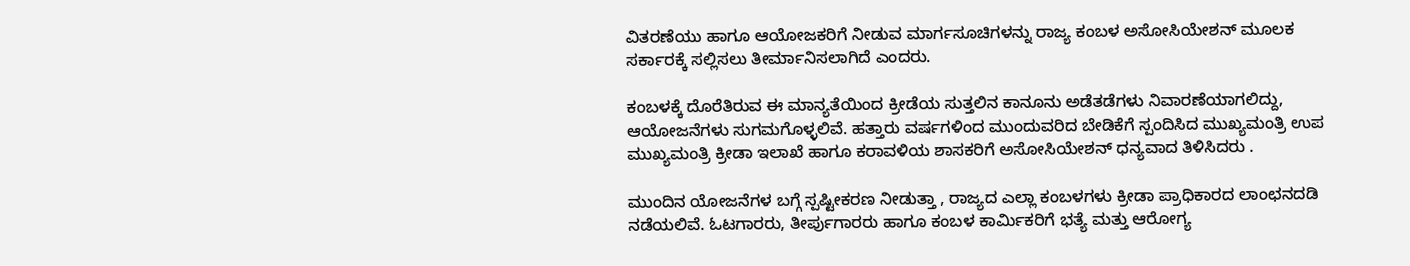ವಿತರಣೆಯು ಹಾಗೂ ಆಯೋಜಕರಿಗೆ ನೀಡುವ ಮಾರ್ಗಸೂಚಿಗಳನ್ನು ರಾಜ್ಯ ಕಂಬಳ ಅಸೋಸಿಯೇಶನ್‌ ಮೂಲಕ ಸರ್ಕಾರಕ್ಕೆ ಸಲ್ಲಿಸಲು ತೀರ್ಮಾನಿಸಲಾಗಿದೆ ಎಂದರು.

ಕಂಬಳಕ್ಕೆ ದೊರೆತಿರುವ ಈ ಮಾನ್ಯತೆಯಿಂದ ಕ್ರೀಡೆಯ ಸುತ್ತಲಿನ ಕಾನೂನು ಅಡೆತಡೆಗಳು ನಿವಾರಣೆಯಾಗಲಿದ್ದು, ಆಯೋಜನೆಗಳು ಸುಗಮಗೊಳ್ಳಲಿವೆ. ಹತ್ತಾರು ವರ್ಷಗಳಿಂದ ಮುಂದುವರಿದ ಬೇಡಿಕೆಗೆ ಸ್ಪಂದಿಸಿದ ಮುಖ್ಯಮಂತ್ರಿ ಉಪ ಮುಖ್ಯಮಂತ್ರಿ ಕ್ರೀಡಾ ಇಲಾಖೆ ಹಾಗೂ ಕರಾವಳಿಯ ಶಾಸಕರಿಗೆ ಅಸೋಸಿಯೇಶನ್ ಧನ್ಯವಾದ ತಿಳಿಸಿದರು .

ಮುಂದಿನ ಯೋಜನೆಗಳ ಬಗ್ಗೆ ಸ್ಪಷ್ಟೀಕರಣ ನೀಡುತ್ತಾ , ರಾಜ್ಯದ ಎಲ್ಲಾ ಕಂಬಳಗಳು ಕ್ರೀಡಾ ಪ್ರಾಧಿಕಾರದ ಲಾಂಛನದಡಿ ನಡೆಯಲಿವೆ. ಓಟಗಾರರು, ತೀರ್ಪುಗಾರರು ಹಾಗೂ ಕಂಬಳ ಕಾರ್ಮಿಕರಿಗೆ ಭತ್ಯೆ ಮತ್ತು ಆರೋಗ್ಯ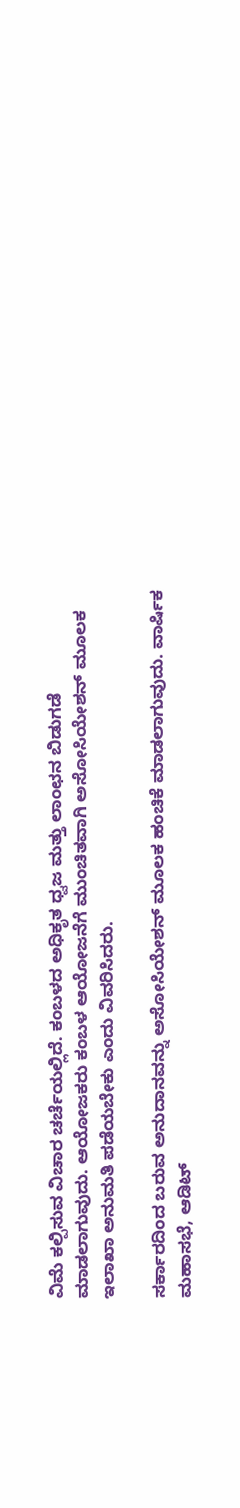ವಿಮೆ ಕಲ್ಪಿಸುವ ವಿಚಾರ ಚರ್ಚೆಯಲ್ಲಿದೆ. ಕಂಬಳದ ಅಧಿಕೃತ ಧ್ವಜ ಮತ್ತು ಲಾಂಛನ ಬಿಡುಗಡೆ ಮಾಡಲಾಗುವುದು. ಆಯೋಜಕರು ಕಂಬಳ ಆಯೋಜನೆಗೆ ಮುಂಚಿತವಾಗಿ ಅಸೋಸಿಯೇಶನ್ ಮೂಲಕ ಇಲಾಖಾ ಅನುಮತಿ ಪಡೆಯಬೇಕು ಎಂದು ವಿವರಿಸಿದರು.

ಸರ್ಕಾರದಿಂದ ಬರುವ ಅನುದಾನವನ್ನು ಅಸೋಸಿಯೇಶನ್ ಮೂಲಕ ಹಂಚಿಕೆ ಮಾಡಲಾಗುವುದು. ವಾರ್ಷಿಕ ಮಹಾಸಭೆ, ಆಡಿಟ್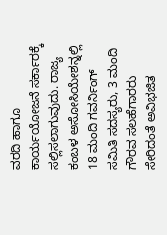ವರದಿ ಹಾಗೂ ಕಾರ್ಯಯೋಜನೆ ಸರ್ಕಾರಕ್ಕೆ ಸಲ್ಲಿಸಲಾಗುವುದು. ರಾಜ್ಯ ಕಂಬಳ ಅಸೋಸಿಯೇಶನ್ನಲ್ಲಿ 18 ಮಂದಿ ಗವರ್ನಿಂಗ್ ಸಮಿತಿ ಸದಸ್ಯರು, 3 ಮಂದಿ ಗೌರವ ಸಲಹೆಗಾರರು ಸೇರಿದಂತೆ ಅವಿಭಜಿತ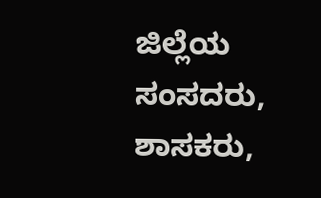ಜಿಲ್ಲೆಯ ಸಂಸದರು, ಶಾಸಕರು,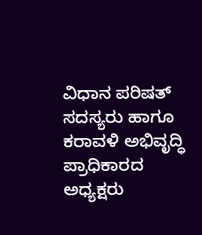ವಿಧಾನ ಪರಿಷತ್ ಸದಸ್ಯರು ಹಾಗೂ ಕರಾವಳಿ ಅಭಿವೃದ್ಧಿ ಪ್ರಾಧಿಕಾರದ ಅಧ್ಯಕ್ಷರು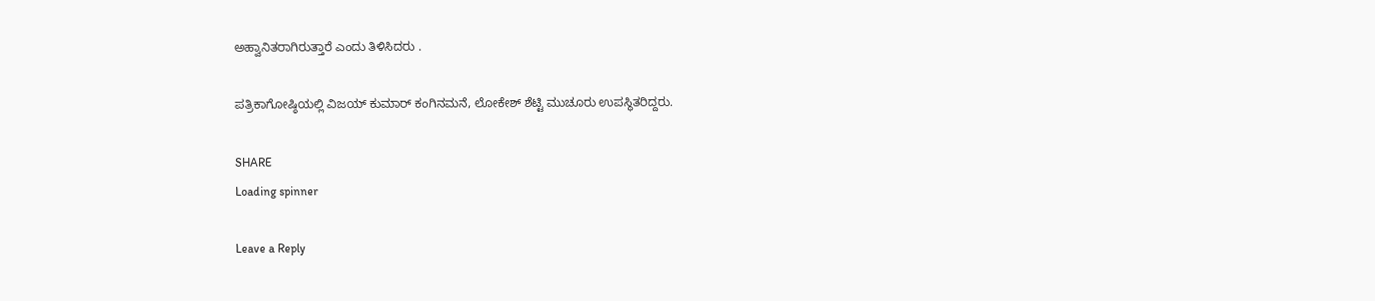ಅಹ್ವಾನಿತರಾಗಿರುತ್ತಾರೆ ಎಂದು ತಿಳಿಸಿದರು .

ಪತ್ರಿಕಾಗೋಷ್ಠಿಯಲ್ಲಿ ವಿಜಯ್ ಕುಮಾರ್ ಕಂಗಿನಮನೆ, ಲೋಕೇಶ್ ಶೆಟ್ಟಿ ಮುಚೂರು ಉಪಸ್ಥಿತರಿದ್ದರು.

SHARE
Loading spinner

Leave a Reply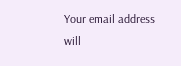Your email address will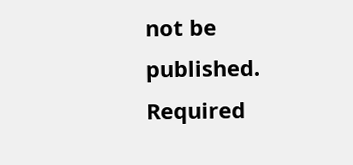not be published. Required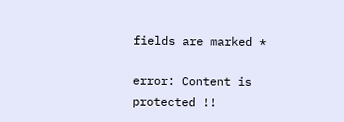fields are marked *

error: Content is protected !!